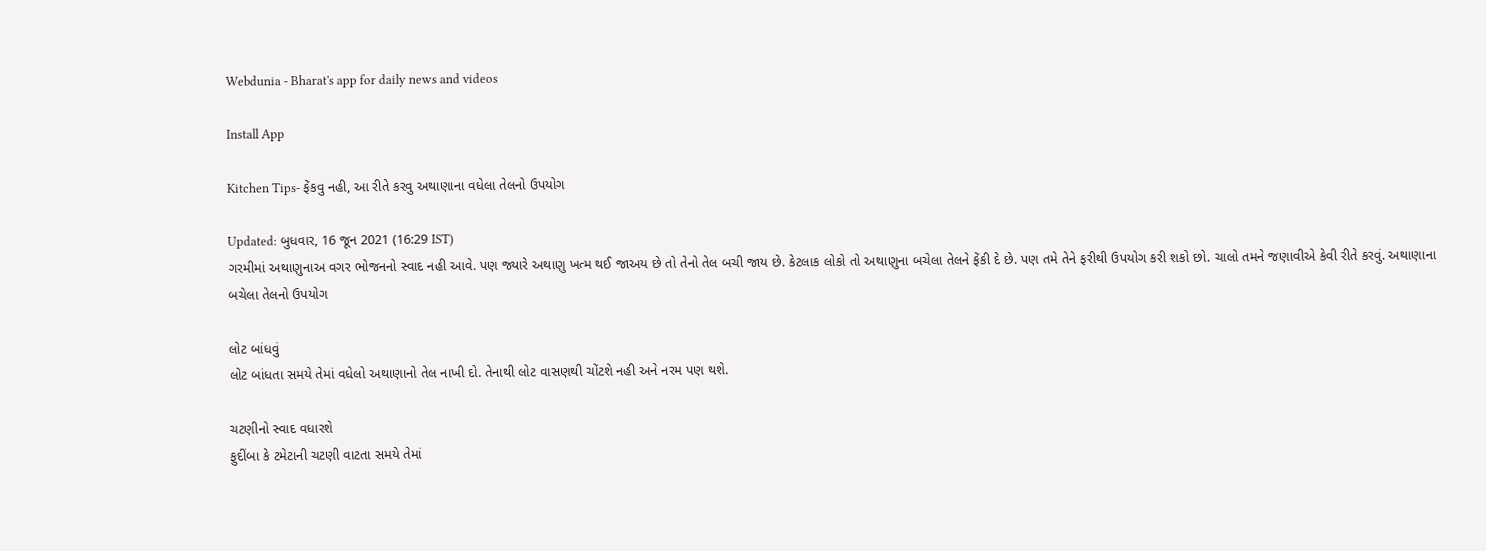Webdunia - Bharat's app for daily news and videos

Install App

Kitchen Tips- ફેંકવુ નહી, આ રીતે કરવુ અથાણાના વધેલા તેલનો ઉપયોગ

Updated: બુધવાર, 16 જૂન 2021 (16:29 IST)
ગરમીમાં અથાણુનાઅ વગર ભોજનનો સ્વાદ નહી આવે. પણ જ્યારે અથાણુ ખત્મ થઈ જાઅય છે તો તેનો તેલ બચી જાય છે. કેટલાક લોકો તો અથાણુના બચેલા તેલને ફેંકી દે છે. પણ તમે તેને ફરીથી ઉપયોગ કરી શકો છો. ચાલો તમને જણાવીએ કેવી રીતે કરવું. અથાણાના બચેલા તેલનો ઉપયોગ

લોટ બાંધવું
લોટ બાંધતા સમયે તેમાં વધેલો અથાણાનો તેલ નાખી દો. તેનાથી લોટ વાસણથી ચોંટશે નહી અને નરમ પણ થશે.

ચટણીનો સ્વાદ વધારશે
ફુદીંબા કે ટમેટાની ચટણી વાટતા સમયે તેમાં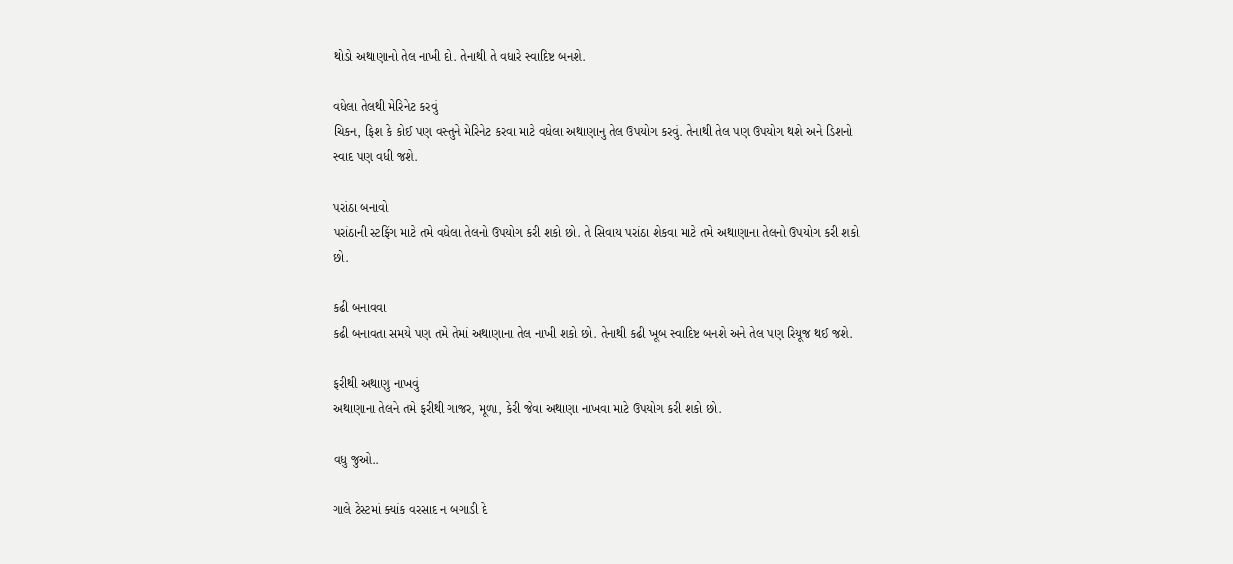થોડો અથાણાનો તેલ નાખી દો. તેનાથી તે વધારે સ્વાદિષ્ટ બનશે.

વધેલા તેલથી મેરિનેટ કરવું
ચિકન, ફિશ કે કોઈ પણ વસ્તુને મેરિનેટ કરવા માટે વધેલા અથાણાનુ તેલ ઉપયોગ કરવું. તેનાથી તેલ પણ ઉપયોગ થશે અને ડિશનો સ્વાદ પણ વધી જશે.

પરાંઠા બનાવો
પરાંઠાની સ્ટફિંગ માટે તમે વધેલા તેલનો ઉપયોગ કરી શકો છો. તે સિવાય પરાંઠા શેકવા માટે તમે અથાણાના તેલનો ઉપયોગ કરી શકો છો.

કઢી બનાવવા
કઢી બનાવતા સમયે પણ તમે તેમાં અથાણાના તેલ નાખી શકો છો. તેનાથી કઢી ખૂબ સ્વાદિષ્ટ બનશે અને તેલ પણ રિયૂજ થઈ જશે.

ફરીથી અથાણુ નાખવું
અથાણાના તેલને તમે ફરીથી ગાજર, મૂળા, કેરી જેવા અથાણા નાખવા માટે ઉપયોગ કરી શકો છો.

વધુ જુઓ..

ગાલે ટેસ્ટમાં ક્યાંક વરસાદ ન બગાડી દે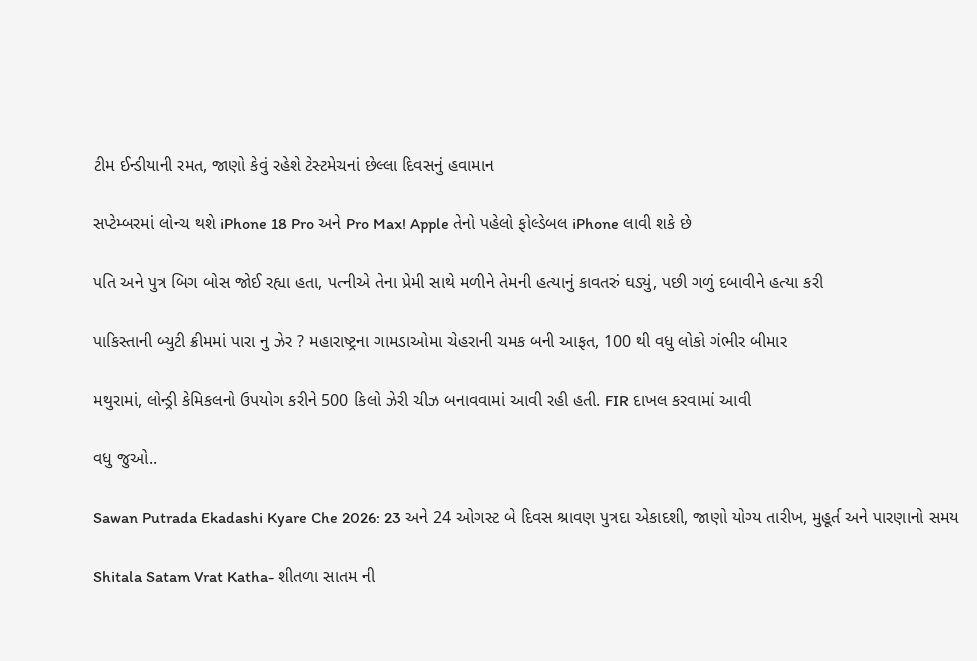ટીમ ઈન્ડીયાની રમત, જાણો કેવું રહેશે ટેસ્ટમેચનાં છેલ્લા દિવસનું હવામાન

સપ્ટેમ્બરમાં લોન્ચ થશે iPhone 18 Pro અને Pro Max! Apple તેનો પહેલો ફોલ્ડેબલ iPhone લાવી શકે છે

પતિ અને પુત્ર બિગ બોસ જોઈ રહ્યા હતા, પત્નીએ તેના પ્રેમી સાથે મળીને તેમની હત્યાનું કાવતરું ઘડ્યું, પછી ગળું દબાવીને હત્યા કરી

પાકિસ્તાની બ્યુટી ક્રીમમાં પારા નુ ઝેર ? મહારાષ્ટ્રના ગામડાઓમા ચેહરાની ચમક બની આફત, 100 થી વધુ લોકો ગંભીર બીમાર

મથુરામાં, લોન્ડ્રી કેમિકલનો ઉપયોગ કરીને 500 કિલો ઝેરી ચીઝ બનાવવામાં આવી રહી હતી. FIR દાખલ કરવામાં આવી

વધુ જુઓ..

Sawan Putrada Ekadashi Kyare Che 2026: 23 અને 24 ઓગસ્ટ બે દિવસ શ્રાવણ પુત્રદા એકાદશી, જાણો યોગ્ય તારીખ, મુહૂર્ત અને પારણાનો સમય

Shitala Satam Vrat Katha- શીતળા સાતમ ની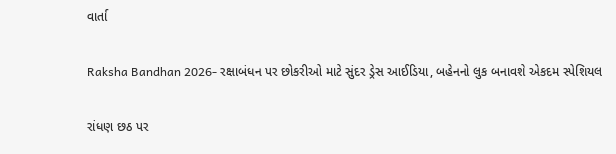વાર્તા

Raksha Bandhan 2026- રક્ષાબંધન પર છોકરીઓ માટે સુંદર ડ્રેસ આઈડિયા, બહેનનો લુક બનાવશે એકદમ સ્પેશિયલ

રાંધણ છઠ પર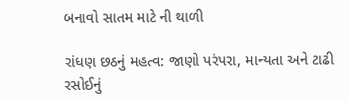બનાવો સાતમ માટે ની થાળી

રાંધણ છઠનું મહત્વ: જાણો પરંપરા, માન્યતા અને ટાઢી રસોઈનું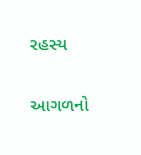રહસ્ય

આગળનો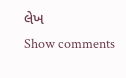લેખ
Show comments